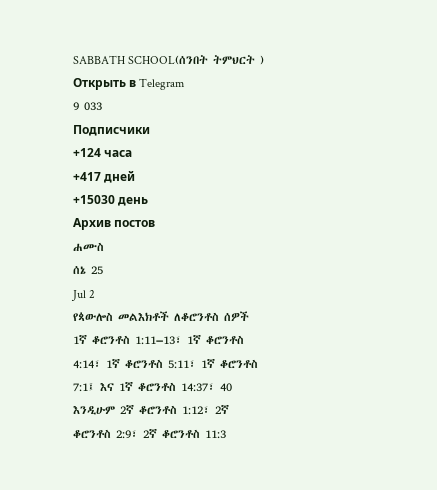SABBATH SCHOOL(ሰንበት ትምህርት )
Открыть в Telegram
9 033
Подписчики
+124 часа
+417 дней
+15030 день
Архив постов
ሐሙስ
ሰኔ 25
Jul 2
የጳውሎስ መልእክቶች ለቆሮንቶስ ሰዎች
1ኛ ቆሮንቶስ 1:11–13፣ 1ኛ ቆሮንቶስ 4:14፣ 1ኛ ቆሮንቶስ 5:11፣ 1ኛ ቆሮንቶስ 7:1፤ እና 1ኛ ቆሮንቶስ 14:37፣ 40 እንዲሁም 2ኛ ቆሮንቶስ 1:12፣ 2ኛ ቆሮንቶስ 2:9፣ 2ኛ ቆሮንቶስ 11:3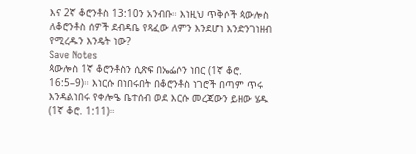እና 2ኛ ቆሮንቶስ 13:10ን አንብቡ። እነዚህ ጥቅሶች ጳውሎስ ለቆሮንቶስ ሰዎች ደብዳቤ የጻፈው ለምን እንደሆነ እንድንገነዘብ የሚረዱን እንዴት ነው?
Save Notes
ጳውሎስ 1ኛ ቆሮንቶስን ሲጽፍ በኤፌሶን ነበር (1ኛ ቆሮ. 16:5–9)። እነርሱ በነበሩበት በቆሮንቶስ ነገሮች በጣም ጥሩ እንዳልነበሩ የቀሎዔ ቤተሰብ ወደ እርሱ መረጃውን ይዘው ሄዱ (1ኛ ቆሮ. 1:11)።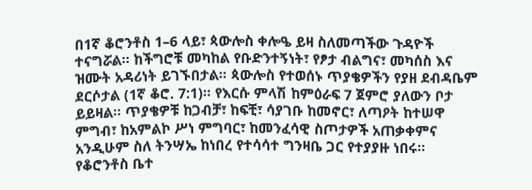በ1ኛ ቆሮንቶስ 1–6 ላይ፣ ጳውሎስ ቀሎዔ ይዛ ስለመጣችው ጉዳዮች ተናግሯል። ከችግሮቹ መካከል የቡድንተኝነት፣ የፆታ ብልግና፣ መካሰስ እና ዝሙት አዳሪነት ይገኙበታል። ጳውሎስ የተወሰኑ ጥያቄዎችን የያዘ ደብዳቤም ደርሶታል (1ኛ ቆሮ. 7:1)። የእርሱ ምላሽ ከምዕራፍ 7 ጀምሮ ያለውን ቦታ ይይዛል። ጥያቄዎቹ ከጋብቻ፣ ከፍቺ፣ ሳያገቡ ከመኖር፣ ለጣዖት ከተሠዋ ምግብ፣ ከአምልኮ ሥነ ምግባር፣ ከመንፈሳዊ ስጦታዎች አጠቃቀምና አንዲሁም ስለ ትንሣኤ ከነበረ የተሳሳተ ግንዛቤ ጋር የተያያዙ ነበሩ። የቆሮንቶስ ቤተ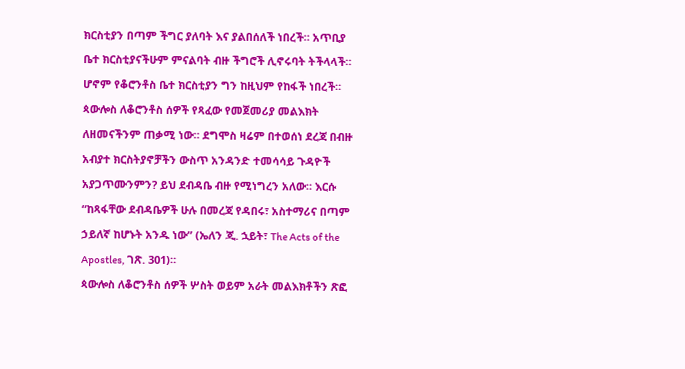ክርስቲያን በጣም ችግር ያለባት እና ያልበሰለች ነበረች። አጥቢያ ቤተ ክርስቲያናችሁም ምናልባት ብዙ ችግሮች ሊኖሩባት ትችላላች። ሆኖም የቆሮንቶስ ቤተ ክርስቲያን ግን ከዚህም የከፋች ነበረች።
ጳውሎስ ለቆሮንቶስ ሰዎች የጻፈው የመጀመሪያ መልእክት ለዘመናችንም ጠቃሚ ነው። ደግሞስ ዛሬም በተወሰነ ደረጃ በብዙ አብያተ ክርስትያኖቻችን ውስጥ አንዳንድ ተመሳሳይ ጉዳዮች አያጋጥሙንምን? ይህ ደብዳቤ ብዙ የሚነግረን አለው። እርሱ “ከጻፋቸው ደብዳቤዎች ሁሉ በመረጃ የዳበሩ፣ አስተማሪና በጣም ኃይለኛ ከሆኑት አንዱ ነው” (ኤለን ጂ. ኋይት፣ The Acts of the Apostles, ገጽ. 301)።
ጳውሎስ ለቆሮንቶስ ሰዎች ሦስት ወይም አራት መልእክቶችን ጽፎ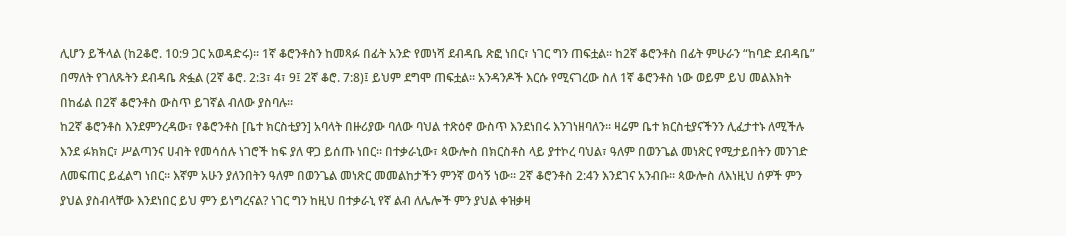ሊሆን ይችላል (ከ2ቆሮ. 10:9 ጋር አወዳድሩ)። 1ኛ ቆሮንቶስን ከመጻፉ በፊት አንድ የመነሻ ደብዳቤ ጽፎ ነበር፣ ነገር ግን ጠፍቷል። ከ2ኛ ቆሮንቶስ በፊት ምሁራን “ከባድ ደብዳቤ” በማለት የገለጹትን ደብዳቤ ጽፏል (2ኛ ቆሮ. 2:3፣ 4፣ 9፤ 2ኛ ቆሮ. 7:8)፤ ይህም ደግሞ ጠፍቷል። አንዳንዶች እርሱ የሚናገረው ስለ 1ኛ ቆሮንቶስ ነው ወይም ይህ መልእክት በከፊል በ2ኛ ቆሮንቶስ ውስጥ ይገኛል ብለው ያስባሉ።
ከ2ኛ ቆሮንቶስ እንደምንረዳው፣ የቆሮንቶስ [ቤተ ክርስቲያን] አባላት በዙሪያው ባለው ባህል ተጽዕኖ ውስጥ እንደነበሩ እንገነዘባለን። ዛሬም ቤተ ክርስቲያናችንን ሊፈታተኑ ለሚችሉ እንደ ፉክክር፣ ሥልጣንና ሀብት የመሳሰሉ ነገሮች ከፍ ያለ ዋጋ ይሰጡ ነበር። በተቃራኒው፣ ጳውሎስ በክርስቶስ ላይ ያተኮረ ባህል፣ ዓለም በወንጌል መነጽር የሚታይበትን መንገድ ለመፍጠር ይፈልግ ነበር። እኛም አሁን ያለንበትን ዓለም በወንጌል መነጽር መመልከታችን ምንኛ ወሳኝ ነው። 2ኛ ቆሮንቶስ 2:4ን እንደገና አንብቡ። ጳውሎስ ለእነዚህ ሰዎች ምን ያህል ያስብላቸው እንደነበር ይህ ምን ይነግረናል? ነገር ግን ከዚህ በተቃራኒ የኛ ልብ ለሌሎች ምን ያህል ቀዝቃዛ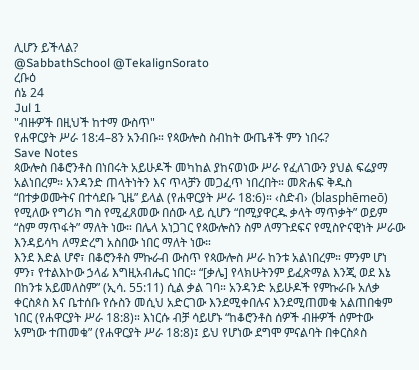ሊሆን ይችላል?
@SabbathSchool @TekalignSorato
ረቡዕ
ሰኔ 24
Jul 1
"ብዙዎች በዚህች ከተማ ውስጥ"
የሐዋርያት ሥራ 18:4–8ን አንብቡ። የጳውሎስ ስብከት ውጤቶች ምን ነበሩ?
Save Notes
ጳውሎስ በቆሮንቶስ በነበሩት አይሁዶች መካከል ያከናወነው ሥራ የፈለገውን ያህል ፍሬያማ አልነበረም። አንዳንድ ጠላትነትን እና ጥላቻን መጋፈጥ ነበረበት። መጽሐፍ ቅዱስ “በተቃወሙትና በተሳደቡ ጊዜ” ይላል (የሐዋርያት ሥራ 18:6)። ‹ስድብ› (blasphēmeō) የሚለው የግሪክ ግስ የሚፈጸመው በሰው ላይ ሲሆን “በሚያዋርዱ ቃላት ማጥቃት” ወይም “ስም ማጥፋት” ማለት ነው። በሌላ አነጋገር የጳውሎስን ስም ለማጉደፍና የሚስዮናዊነት ሥራው እንዳይሳካ ለማድረግ አስበው ነበር ማለት ነው።
እንደ እድል ሆኖ፣ በቆሮንቶስ ምኩራብ ውስጥ የጳውሎስ ሥራ ከንቱ አልነበረም። ምንም ሆነ ምን፣ የተልእኮው ኃላፊ እግዚአብሔር ነበር። “[ቃሌ] የላክሁትንም ይፈጽማል እንጂ ወደ እኔ በከንቱ አይመለስም” (ኢሳ. 55:11) ሲል ቃል ገባ። አንዳንድ አይሁዶች የምኩራቡ አለቃ ቀርስጶስ እና ቤተሰቡ የሱስን መሲህ አድርገው እንደሚቀበሉና እንደሚጠመቁ አልጠበቁም ነበር (የሐዋርያት ሥራ 18:8)። እነርሱ ብቻ ሳይሆኑ “ከቆሮንቶስ ሰዎች ብዙዎች ሰምተው አምነው ተጠመቁ” (የሐዋርያት ሥራ 18:8)፤ ይህ የሆነው ደግሞ ምናልባት በቀርስጶስ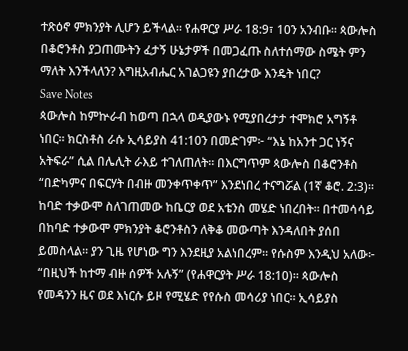ተጽዕኖ ምክንያት ሊሆን ይችላል። የሐዋርያ ሥራ 18:9፣ 10ን አንብቡ። ጳውሎስ በቆሮንቶስ ያጋጠሙትን ፈታኝ ሁኔታዎች በመጋፈጡ ስለተሰማው ስሜት ምን ማለት እንችላለን? እግዚአብሔር አገልጋዩን ያበረታው እንዴት ነበር?
Save Notes
ጳውሎስ ከምኵራብ ከወጣ በኋላ ወዲያውኑ የሚያበረታታ ተሞክሮ አግኝቶ ነበር። ክርስቶስ ራሱ ኢሳይያስ 41:10ን በመድገም፦ “እኔ ከአንተ ጋር ነኝና አትፍራ” ሲል በሌሊት ራእይ ተገለጠለት። በእርግጥም ጳውሎስ በቆሮንቶስ “በድካምና በፍርሃት በብዙ መንቀጥቀጥ” እንደነበረ ተናግሯል (1ኛ ቆሮ. 2:3)። ከባድ ተቃውሞ ስለገጠመው ከቤርያ ወደ አቴንስ መሄድ ነበረበት። በተመሳሳይ በከባድ ተቃውሞ ምክንያት ቆሮንቶስን ለቅቆ መውጣት እንዳለበት ያሰበ ይመስላል። ያን ጊዜ የሆነው ግን እንደዚያ አልነበረም። የሱስም እንዲህ አለው፦ “በዚህች ከተማ ብዙ ሰዎች አሉኝ” (የሐዋርያት ሥራ 18:10)። ጳውሎስ የመዳንን ዜና ወደ እነርሱ ይዞ የሚሄድ የየሱስ መሳሪያ ነበር። ኢሳይያስ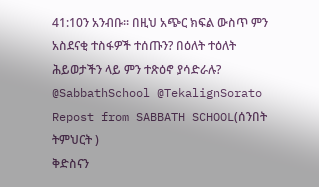41:10ን አንብቡ። በዚህ አጭር ክፍል ውስጥ ምን አስደናቂ ተስፋዎች ተሰጡን? በዕለት ተዕለት ሕይወታችን ላይ ምን ተጽዕኖ ያሳድራሉ?
@SabbathSchool @TekalignSorato
Repost from SABBATH SCHOOL(ሰንበት ትምህርት )
ቅድስናን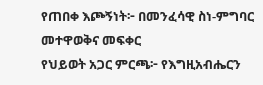የጠበቀ እጮኝነት፦ በመንፈሳዊ ስነ-ምግባር መተዋወቅና መፍቀር
የህይወት አጋር ምርጫ፦ የእግዚአብሔርን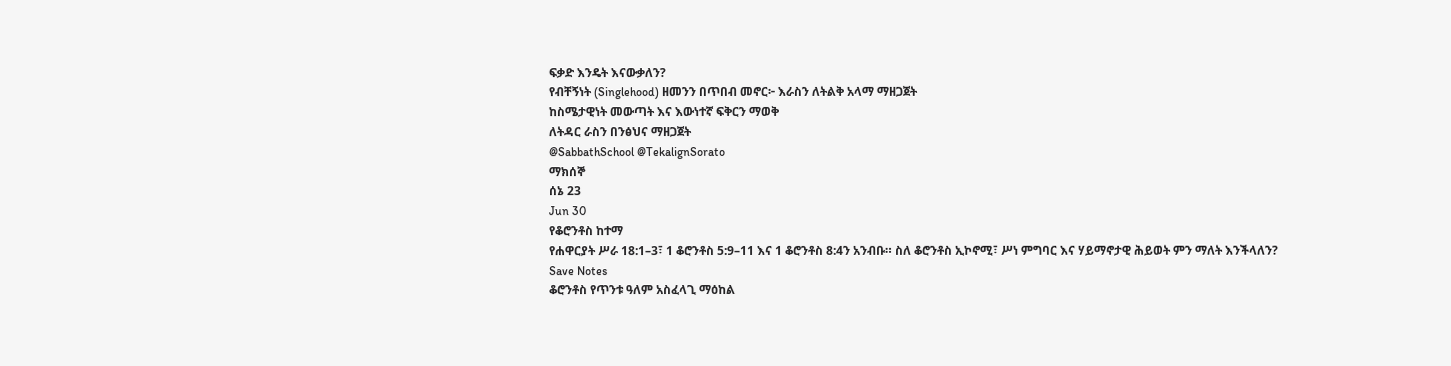ፍቃድ እንዴት እናውቃለን?
የብቸኝነት (Singlehood) ዘመንን በጥበብ መኖር፦ እራስን ለትልቅ አላማ ማዘጋጀት
ከስሜታዊነት መውጣት እና እውነተኛ ፍቅርን ማወቅ
ለትዳር ራስን በንፅህና ማዘጋጀት
@SabbathSchool @TekalignSorato
ማክሰኞ
ሰኔ 23
Jun 30
የቆሮንቶስ ከተማ
የሐዋርያት ሥራ 18:1–3፣ 1 ቆሮንቶስ 5:9–11 እና 1 ቆሮንቶስ 8:4ን አንብቡ። ስለ ቆሮንቶስ ኢኮኖሚ፣ ሥነ ምግባር እና ሃይማኖታዊ ሕይወት ምን ማለት እንችላለን?
Save Notes
ቆሮንቶስ የጥንቱ ዓለም አስፈላጊ ማዕከል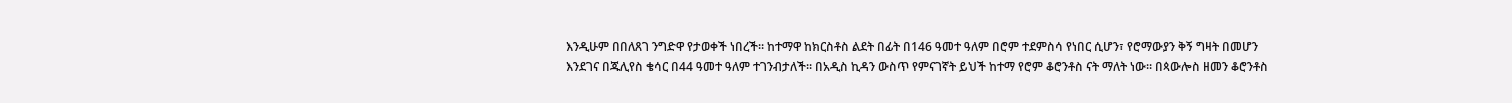እንዲሁም በበለጸገ ንግድዋ የታወቀች ነበረች። ከተማዋ ከክርስቶስ ልደት በፊት በ146 ዓመተ ዓለም በሮም ተደምስሳ የነበር ሲሆን፣ የሮማውያን ቅኝ ግዛት በመሆን እንደገና በጁሊየስ ቄሳር በ44 ዓመተ ዓለም ተገንብታለች። በአዲስ ኪዳን ውስጥ የምናገኛት ይህች ከተማ የሮም ቆሮንቶስ ናት ማለት ነው። በጳውሎስ ዘመን ቆሮንቶስ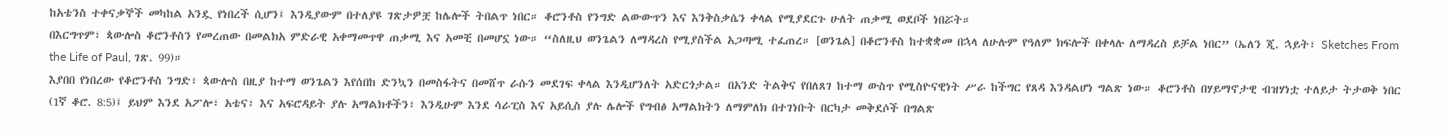ከአቴንስ ተቀናቃኞች መካከል አንዷ የነበረች ሲሆን፤ እንዲያውም በተለያዩ ገጽታዎቿ ከሌሎች ትበልጥ ነበር። ቆሮንቶስ የንግድ ልውውጥን እና እንቅስቃሴን ቀላል የሚያደርጉ ሁለት ጠቃሚ ወደቦች ነበሯት።
በእርግጥም፣ ጳውሎስ ቆሮንቶስን የመረጠው በመልክአ ምድራዊ አቀማመጥዋ ጠቃሚ እና አመቺ በመሆኗ ነው። “ስለዚህ ወንጌልን ለማዳረስ የሚያስችል አጋጣሚ ተፈጠረ። [ወንጌል] በቆሮንቶስ ከተቋቋመ በኋላ ለሁሉም የዓለም ክፍሎች በቀላሉ ለማዳረስ ይቻል ነበር” (ኤለን ጂ. ኋይት፣ Sketches From the Life of Paul, ገጽ. 99)።
እያበበ የነበረው የቆሮንቶስ ንግድ፣ ጳውሎስ በዚያ ከተማ ወንጌልን እየሰበከ ድንኳን በመስፋትና በመሸጥ ራሱን መደገፍ ቀላል እንዲሆንለት አድርጎታል። በአንድ ትልቅና የበለጸገ ከተማ ውስጥ የሚስዮናዊነት ሥራ ከችግር የጸዳ እንዳልሆነ ግልጽ ነው። ቆሮንቶስ በሃይማኖታዊ ብዝሃነቷ ተለይታ ትታወቅ ነበር (1ኛ ቆሮ. 8:5)፤ ይህም እንደ አፖሎ፣ አቴና፣ እና አፍሮዳይት ያሉ አማልክቶችን፣ እንዲሁም እንደ ሳራፒስ እና አይሲስ ያሉ ሌሎች የግብፅ አማልክትን ለማምለክ በተገነቡት በርካታ መቅደሶች በግልጽ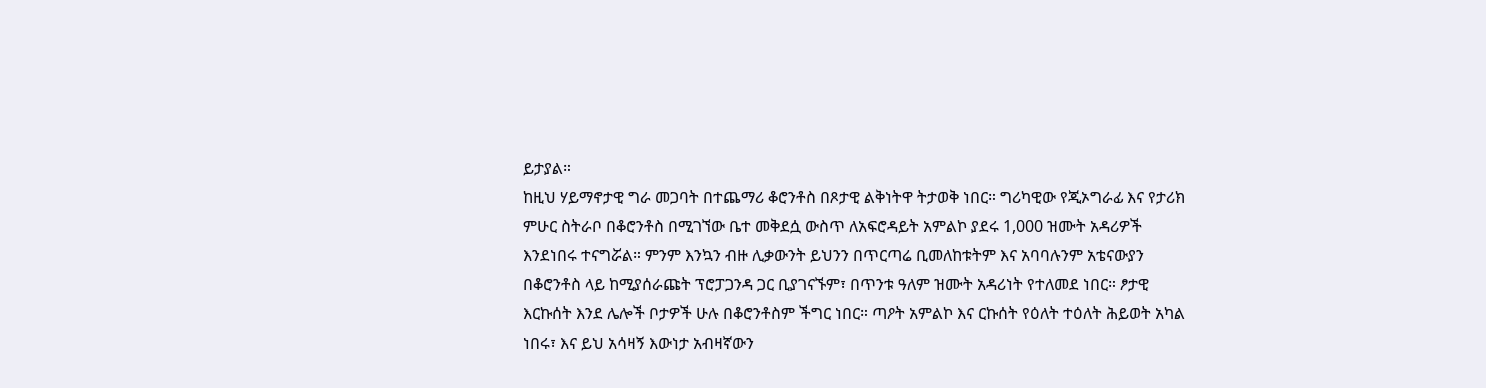ይታያል።
ከዚህ ሃይማኖታዊ ግራ መጋባት በተጨማሪ ቆሮንቶስ በጾታዊ ልቅነትዋ ትታወቅ ነበር። ግሪካዊው የጂኦግራፊ እና የታሪክ ምሁር ስትራቦ በቆሮንቶስ በሚገኘው ቤተ መቅደሷ ውስጥ ለአፍሮዳይት አምልኮ ያደሩ 1,000 ዝሙት አዳሪዎች እንደነበሩ ተናግሯል። ምንም እንኳን ብዙ ሊቃውንት ይህንን በጥርጣሬ ቢመለከቱትም እና አባባሉንም አቴናውያን በቆሮንቶስ ላይ ከሚያሰራጩት ፕሮፓጋንዳ ጋር ቢያገናኙም፣ በጥንቱ ዓለም ዝሙት አዳሪነት የተለመደ ነበር። ፆታዊ እርኩሰት እንደ ሌሎች ቦታዎች ሁሉ በቆሮንቶስም ችግር ነበር። ጣዖት አምልኮ እና ርኩሰት የዕለት ተዕለት ሕይወት አካል ነበሩ፣ እና ይህ አሳዛኝ እውነታ አብዛኛውን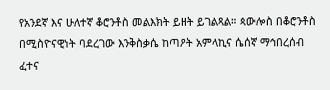የአንደኛ እና ሁለተኛ ቆሮንቶስ መልእክት ይዘት ይገልጻል። ጳውሎስ በቆሮንቶስ በሚስዮናዊነት ባደረገው እንቅስቃሴ ከጣዖት አምላኪና ሴሰኛ ማኅበረሰብ ፈተና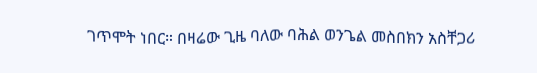ገጥሞት ነበር። በዛሬው ጊዜ ባለው ባሕል ወንጌል መስበክን አስቸጋሪ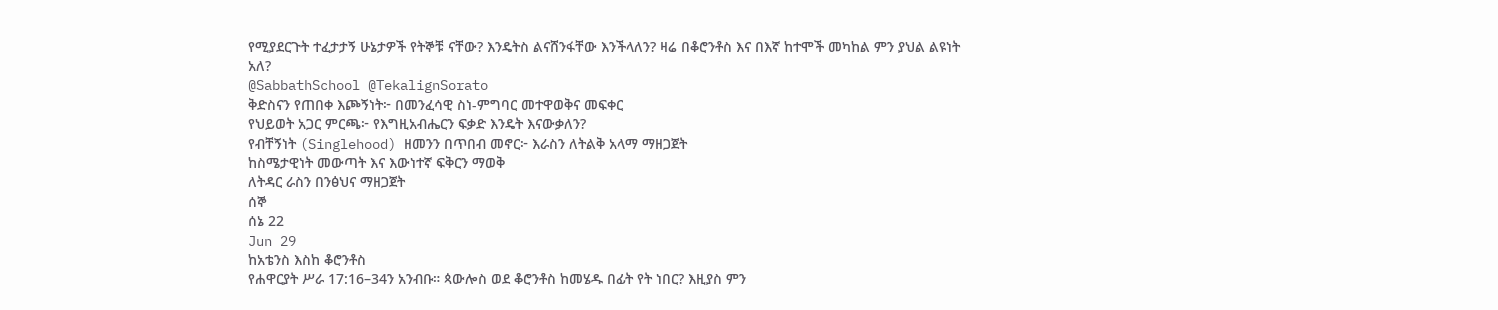የሚያደርጉት ተፈታታኝ ሁኔታዎች የትኞቹ ናቸው? እንዴትስ ልናሸንፋቸው እንችላለን? ዛሬ በቆሮንቶስ እና በእኛ ከተሞች መካከል ምን ያህል ልዩነት አለ?
@SabbathSchool @TekalignSorato
ቅድስናን የጠበቀ እጮኝነት፦ በመንፈሳዊ ስነ-ምግባር መተዋወቅና መፍቀር
የህይወት አጋር ምርጫ፦ የእግዚአብሔርን ፍቃድ እንዴት እናውቃለን?
የብቸኝነት (Singlehood) ዘመንን በጥበብ መኖር፦ እራስን ለትልቅ አላማ ማዘጋጀት
ከስሜታዊነት መውጣት እና እውነተኛ ፍቅርን ማወቅ
ለትዳር ራስን በንፅህና ማዘጋጀት
ሰኞ
ሰኔ 22
Jun 29
ከአቴንስ እስከ ቆሮንቶስ
የሐዋርያት ሥራ 17:16–34ን አንብቡ። ጳውሎስ ወደ ቆሮንቶስ ከመሄዱ በፊት የት ነበር? እዚያስ ምን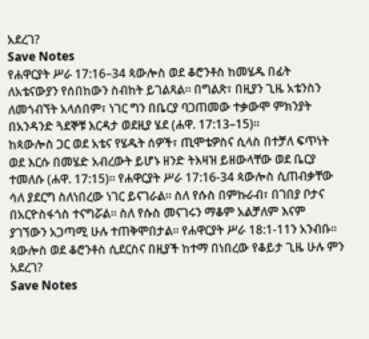አደረገ?
Save Notes
የሐዋርያት ሥራ 17:16–34 ጳውሎስ ወደ ቆሮንቶስ ከመሄዱ በፊት ለአቴናውያን የሰበከውን ስብከት ይገልጻል። በግልጽ፣ በዚያን ጊዜ አቴንስን ለመጎብኘት አላሰበም፣ ነገር ግን በቤርያ ባጋጠመው ተቃውሞ ምክንያት በአንዳንድ ጓደኞቹ እርዳታ ወደዚያ ሄደ (ሐዋ. 17:13–15)።
ከጳውሎስ ጋር ወደ አቴና የሄዱት ሰዎች፣ ጢሞቴዎስና ሲላስ በተቻለ ፍጥነት ወደ እርሱ በመሄድ አብረውት ይሆኑ ዘንድ ትእዛዝ ይዘውላቸው ወደ ቤርያ ተመለሱ (ሐዋ. 17:15)። የሐዋርያት ሥራ 17:16-34 ጳውሎስ ሲጠብቃቸው ሳለ ያደርግ ስለነበረው ነገር ይናገራል። ስለ የሱስ በምኩራብ፣ በገበያ ቦታና በአርዮስፋጎስ ተናግሯል። ስለ የሱስ መናገሩን ማቆም አልቻለም እናም ያገኘውን አጋጣሚ ሁሉ ተጠቅሞበታል። የሐዋርያት ሥራ 18:1-11ን አንብቡ። ጳውሎስ ወደ ቆሮንቶስ ሲደርስና በዚያች ከተማ በነበረው የቆይታ ጊዜ ሁሉ ምን አደረገ?
Save Notes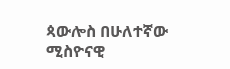ጳውሎስ በሁለተኛው ሚስዮናዊ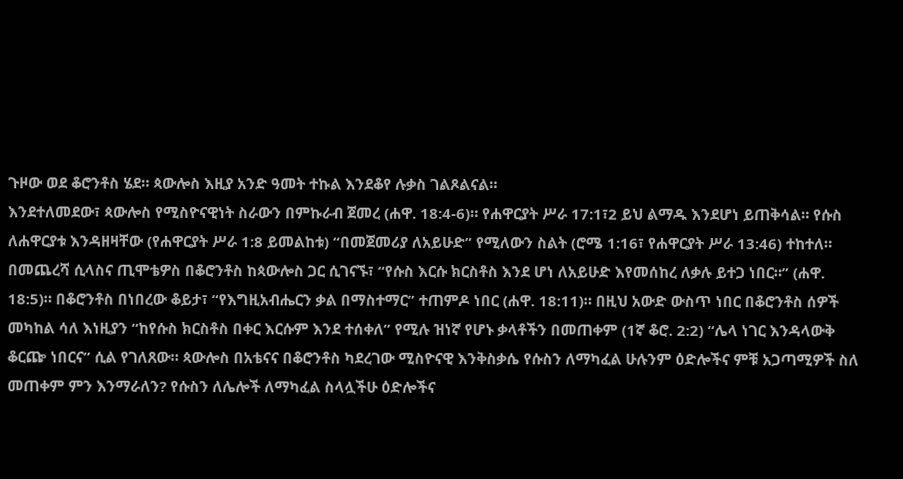ጉዞው ወደ ቆሮንቶስ ሄደ። ጳውሎስ እዚያ አንድ ዓመት ተኩል እንደቆየ ሉቃስ ገልጾልናል።
እንደተለመደው፣ ጳውሎስ የሚስዮናዊነት ስራውን በምኩራብ ጀመረ (ሐዋ. 18:4-6)። የሐዋርያት ሥራ 17:1፣2 ይህ ልማዱ እንደሆነ ይጠቅሳል። የሱስ ለሐዋርያቱ እንዳዘዛቸው (የሐዋርያት ሥራ 1:8 ይመልከቱ) “በመጀመሪያ ለአይሁድ” የሚለውን ስልት (ሮሜ 1:16፣ የሐዋርያት ሥራ 13:46) ተከተለ።
በመጨረሻ ሲላስና ጢሞቴዎስ በቆሮንቶስ ከጳውሎስ ጋር ሲገናኙ፣ “የሱስ እርሱ ክርስቶስ እንደ ሆነ ለአይሁድ እየመሰከረ ለቃሉ ይተጋ ነበር።” (ሐዋ. 18:5)። በቆሮንቶስ በነበረው ቆይታ፣ “የእግዚአብሔርን ቃል በማስተማር” ተጠምዶ ነበር (ሐዋ. 18:11)። በዚህ አውድ ውስጥ ነበር በቆሮንቶስ ሰዎች መካከል ሳለ እነዚያን “ከየሱስ ክርስቶስ በቀር እርሱም እንደ ተሰቀለ” የሚሉ ዝነኛ የሆኑ ቃላቶችን በመጠቀም (1ኛ ቆሮ. 2:2) “ሌላ ነገር እንዳላውቅ ቆርጬ ነበርና” ሲል የገለጸው። ጳውሎስ በአቴናና በቆሮንቶስ ካደረገው ሚስዮናዊ እንቅስቃሴ የሱስን ለማካፈል ሁሉንም ዕድሎችና ምቹ አጋጣሚዎች ስለ መጠቀም ምን እንማራለን? የሱስን ለሌሎች ለማካፈል ስላሏችሁ ዕድሎችና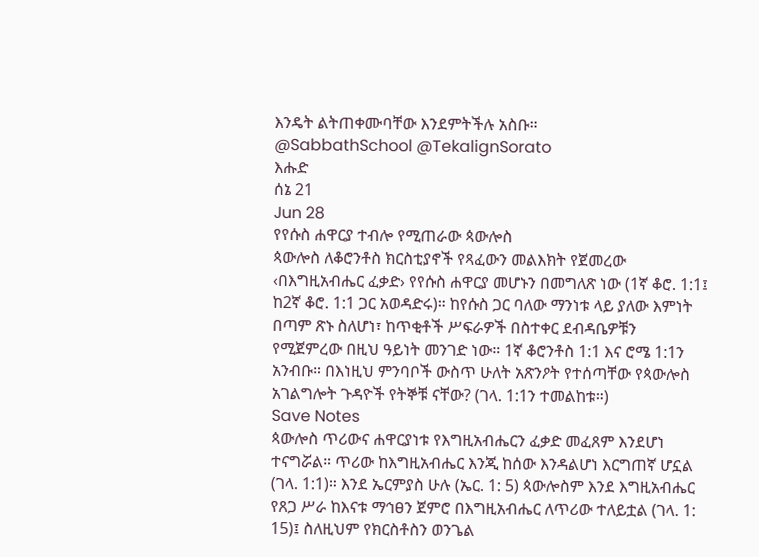እንዴት ልትጠቀሙባቸው እንደምትችሉ አስቡ።
@SabbathSchool @TekalignSorato
እሑድ
ሰኔ 21
Jun 28
የየሱስ ሐዋርያ ተብሎ የሚጠራው ጳውሎስ
ጳውሎስ ለቆሮንቶስ ክርስቲያኖች የጻፈውን መልእክት የጀመረው ‹በእግዚአብሔር ፈቃድ› የየሱስ ሐዋርያ መሆኑን በመግለጽ ነው (1ኛ ቆሮ. 1:1፤ ከ2ኛ ቆሮ. 1:1 ጋር አወዳድሩ)። ከየሱስ ጋር ባለው ማንነቱ ላይ ያለው እምነት በጣም ጽኑ ስለሆነ፣ ከጥቂቶች ሥፍራዎች በስተቀር ደብዳቤዎቹን የሚጀምረው በዚህ ዓይነት መንገድ ነው። 1ኛ ቆሮንቶስ 1:1 እና ሮሜ 1:1ን አንብቡ። በእነዚህ ምንባቦች ውስጥ ሁለት አጽንዖት የተሰጣቸው የጳውሎስ አገልግሎት ጉዳዮች የትኞቹ ናቸው? (ገላ. 1:1ን ተመልከቱ።)
Save Notes
ጳውሎስ ጥሪውና ሐዋርያነቱ የእግዚአብሔርን ፈቃድ መፈጸም እንደሆነ ተናግሯል። ጥሪው ከእግዚአብሔር እንጂ ከሰው እንዳልሆነ እርግጠኛ ሆኗል (ገላ. 1:1)። እንደ ኤርምያስ ሁሉ (ኤር. 1: 5) ጳውሎስም እንደ እግዚአብሔር የጸጋ ሥራ ከእናቱ ማኅፀን ጀምሮ በእግዚአብሔር ለጥሪው ተለይቷል (ገላ. 1: 15)፤ ስለዚህም የክርስቶስን ወንጌል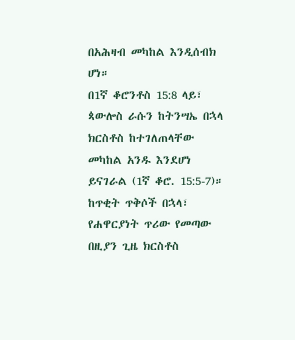በአሕዛብ መካከል እንዲሰብክ ሆነ።
በ1ኛ ቆሮንቶስ 15:8 ላይ፣ ጳውሎስ ራሱን ከትንሣኤ በኋላ ክርስቶስ ከተገለጠላቸው መካከል አንዱ እንደሆነ ይናገራል (1ኛ ቆሮ. 15:5-7)። ከጥቂት ጥቅሶች በኋላ፣ የሐዋርያነት ጥሪው የመጣው በዚያን ጊዜ ክርስቶስ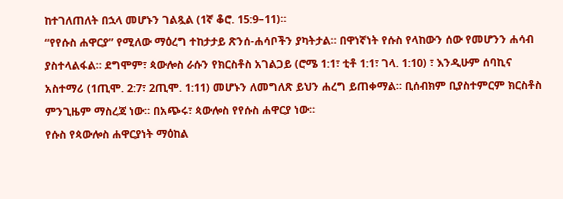ከተገለጠለት በኋላ መሆኑን ገልጿል (1ኛ ቆሮ. 15:9–11)።
“የየሱስ ሐዋርያ” የሚለው ማዕረግ ተከታታይ ጽንሰ-ሐሳቦችን ያካትታል። በዋነኛነት የሱስ የላከውን ሰው የመሆንን ሐሳብ ያስተላልፋል። ደግሞም፣ ጳውሎስ ራሱን የክርስቶስ አገልጋይ (ሮሜ 1:1፣ ቲቶ 1:1፣ ገላ. 1:10) ፣ እንዲሁም ሰባኪና አስተማሪ (1ጢሞ. 2:7፣ 2ጢሞ. 1:11) መሆኑን ለመግለጽ ይህን ሐረግ ይጠቀማል። ቢሰብክም ቢያስተምርም ክርስቶስ ምንጊዜም ማስረጃ ነው። በአጭሩ፣ ጳውሎስ የየሱስ ሐዋርያ ነው።
የሱስ የጳውሎስ ሐዋርያነት ማዕከል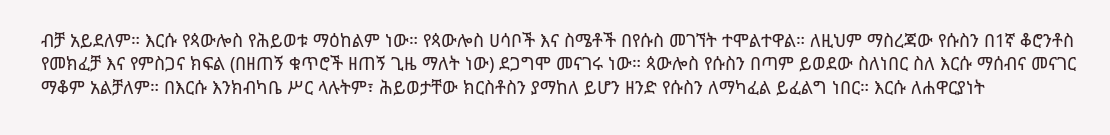ብቻ አይደለም። እርሱ የጳውሎስ የሕይወቱ ማዕከልም ነው። የጳውሎስ ሀሳቦች እና ስሜቶች በየሱስ መገኘት ተሞልተዋል። ለዚህም ማስረጃው የሱስን በ1ኛ ቆሮንቶስ የመክፈቻ እና የምስጋና ክፍል (በዘጠኝ ቁጥሮች ዘጠኝ ጊዜ ማለት ነው) ደጋግሞ መናገሩ ነው። ጳውሎስ የሱስን በጣም ይወደው ስለነበር ስለ እርሱ ማሰብና መናገር ማቆም አልቻለም። በእርሱ እንክብካቤ ሥር ላሉትም፣ ሕይወታቸው ክርስቶስን ያማከለ ይሆን ዘንድ የሱስን ለማካፈል ይፈልግ ነበር። እርሱ ለሐዋርያነት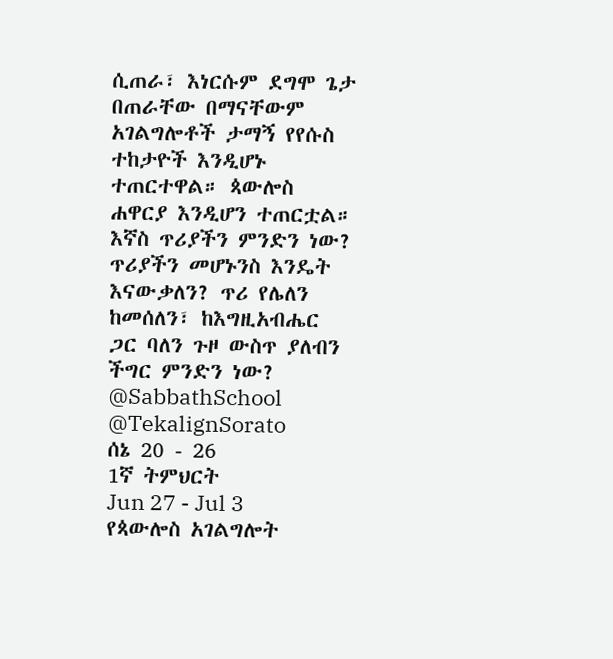ሲጠራ፣ እነርሱም ደግሞ ጌታ በጠራቸው በማናቸውም አገልግሎቶች ታማኝ የየሱስ ተከታዮች እንዲሆኑ ተጠርተዋል። ጳውሎስ ሐዋርያ እንዲሆን ተጠርቷል። እኛስ ጥሪያችን ምንድን ነው? ጥሪያችን መሆኑንስ እንዴት እናውቃለን? ጥሪ የሌለን ከመሰለን፣ ከእግዚአብሔር ጋር ባለን ጉዞ ውስጥ ያለብን ችግር ምንድን ነው?
@SabbathSchool @TekalignSorato
ሰኔ 20 - 26
1ኛ ትምህርት
Jun 27 - Jul 3
የጳውሎስ አገልግሎት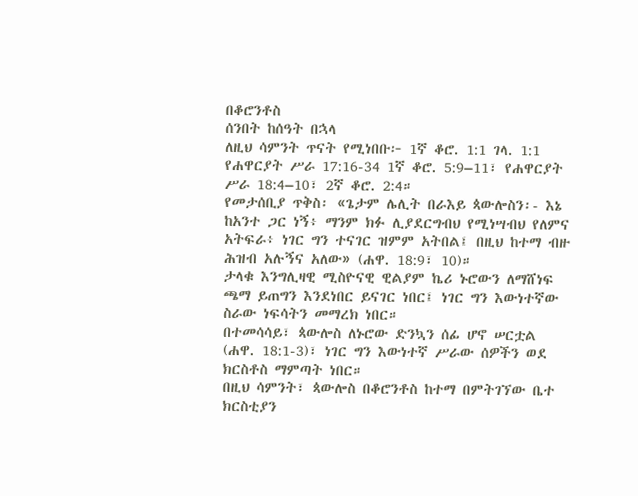በቆሮንቶስ
ሰንበት ከሰዓት በኋላ
ለዚህ ሳምንት ጥናት የሚነበቡ፦ 1ኛ ቆሮ. 1:1 ገላ. 1:1 የሐዋርያት ሥራ 17:16-34 1ኛ ቆሮ. 5:9–11፣ የሐዋርያት ሥራ 18:4–10፣ 2ኛ ቆሮ. 2:4።
የመታሰቢያ ጥቅስ፡ «ጌታም ሌሊት በራእይ ጳውሎስን፡- እኔ ከአንተ ጋር ነኝ፥ ማንም ክፉ ሊያደርግብህ የሚነሣብህ የለምና አትፍራ፥ ነገር ግን ተናገር ዝምም አትበል፤ በዚህ ከተማ ብዙ ሕዝብ አሉኝና አለው» (ሐዋ. 18:9፣ 10)።
ታላቁ እንግሊዛዊ ሚስዮናዊ ዊልያም ኬሪ ኑሮውን ለማሸነፍ ጫማ ይጠግን እንደነበር ይናገር ነበር፤ ነገር ግን እውነተኛው ስራው ነፍሳትን መማረክ ነበር።
በተመሳሳይ፣ ጳውሎስ ለኑሮው ድንኳን ሰፊ ሆኖ ሠርቷል (ሐዋ. 18:1-3)፣ ነገር ግን እውነተኛ ሥራው ሰዎችን ወደ ክርስቶስ ማምጣት ነበር።
በዚህ ሳምንት፣ ጳውሎስ በቆሮንቶስ ከተማ በምትገኘው ቤተ ክርስቲያን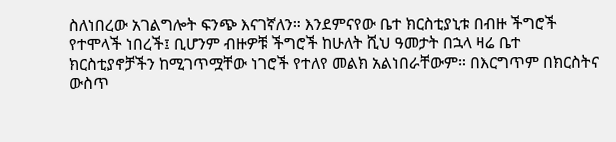ስለነበረው አገልግሎት ፍንጭ እናገኛለን። እንደምናየው ቤተ ክርስቲያኒቱ በብዙ ችግሮች የተሞላች ነበረች፤ ቢሆንም ብዙዎቹ ችግሮች ከሁለት ሺህ ዓመታት በኋላ ዛሬ ቤተ ክርስቲያኖቻችን ከሚገጥሟቸው ነገሮች የተለየ መልክ አልነበራቸውም። በእርግጥም በክርስትና ውስጥ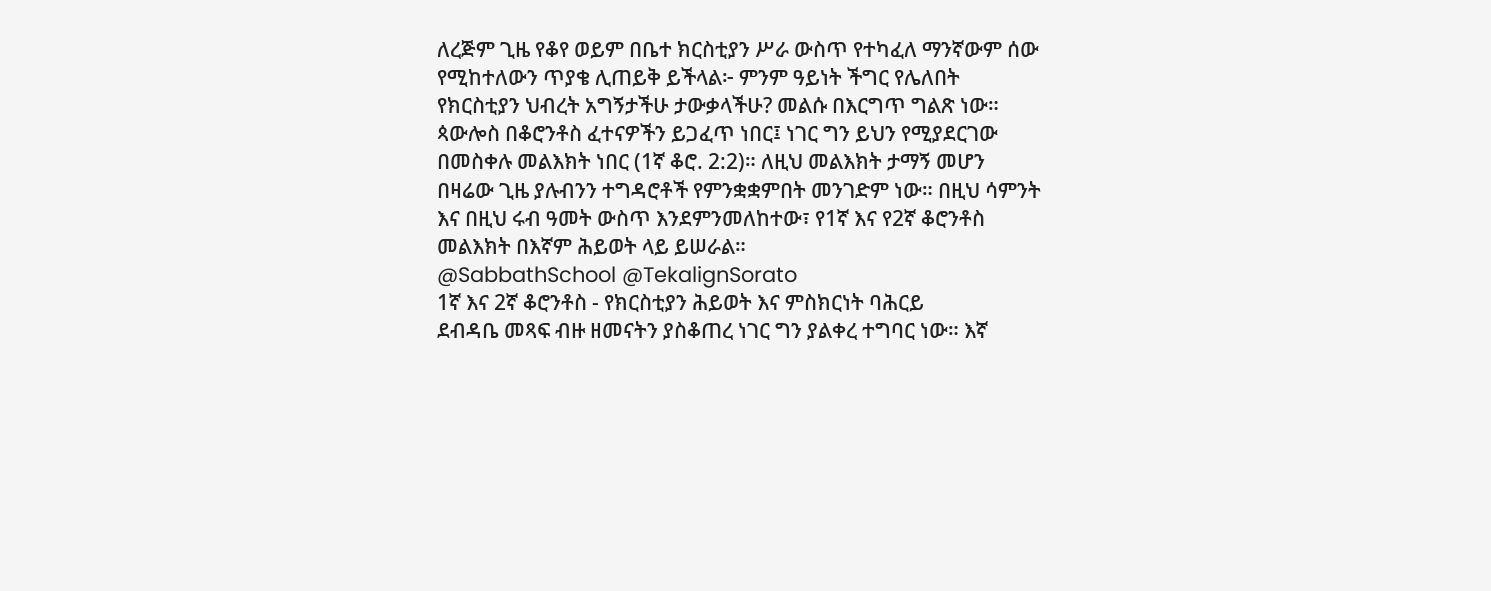ለረጅም ጊዜ የቆየ ወይም በቤተ ክርስቲያን ሥራ ውስጥ የተካፈለ ማንኛውም ሰው የሚከተለውን ጥያቄ ሊጠይቅ ይችላል፦ ምንም ዓይነት ችግር የሌለበት የክርስቲያን ህብረት አግኝታችሁ ታውቃላችሁ? መልሱ በእርግጥ ግልጽ ነው።
ጳውሎስ በቆሮንቶስ ፈተናዎችን ይጋፈጥ ነበር፤ ነገር ግን ይህን የሚያደርገው በመስቀሉ መልእክት ነበር (1ኛ ቆሮ. 2:2)። ለዚህ መልእክት ታማኝ መሆን በዛሬው ጊዜ ያሉብንን ተግዳሮቶች የምንቋቋምበት መንገድም ነው። በዚህ ሳምንት እና በዚህ ሩብ ዓመት ውስጥ እንደምንመለከተው፣ የ1ኛ እና የ2ኛ ቆሮንቶስ መልእክት በእኛም ሕይወት ላይ ይሠራል።
@SabbathSchool @TekalignSorato
1ኛ እና 2ኛ ቆሮንቶስ - የክርስቲያን ሕይወት እና ምስክርነት ባሕርይ
ደብዳቤ መጻፍ ብዙ ዘመናትን ያስቆጠረ ነገር ግን ያልቀረ ተግባር ነው። እኛ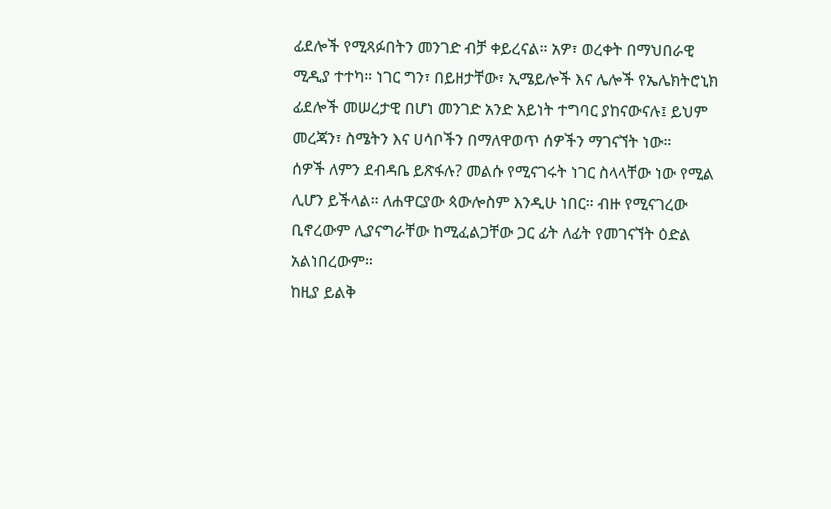ፊደሎች የሚጻፉበትን መንገድ ብቻ ቀይረናል። አዎ፣ ወረቀት በማህበራዊ ሚዲያ ተተካ። ነገር ግን፣ በይዘታቸው፣ ኢሜይሎች እና ሌሎች የኤሌክትሮኒክ ፊደሎች መሠረታዊ በሆነ መንገድ አንድ አይነት ተግባር ያከናውናሉ፤ ይህም መረጃን፣ ስሜትን እና ሀሳቦችን በማለዋወጥ ሰዎችን ማገናኘት ነው።
ሰዎች ለምን ደብዳቤ ይጽፋሉ? መልሱ የሚናገሩት ነገር ስላላቸው ነው የሚል ሊሆን ይችላል። ለሐዋርያው ጳውሎስም እንዲሁ ነበር። ብዙ የሚናገረው ቢኖረውም ሊያናግራቸው ከሚፈልጋቸው ጋር ፊት ለፊት የመገናኘት ዕድል አልነበረውም።
ከዚያ ይልቅ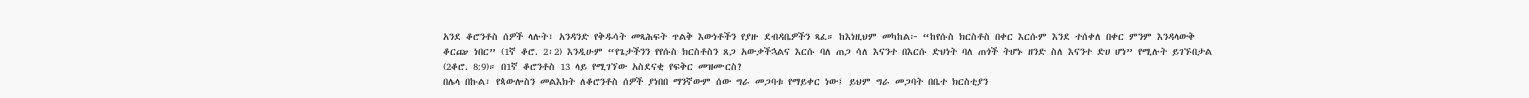አንደ ቆሮንቶስ ሰዎች ላሉት፣ አንዳንድ የቅዱሳት መጻሕፍት ጥልቅ እውነቶችን የያዙ ደብዳቤዎችን ጻፈ። ከእነዚህም መካከል፦ “ከየሱስ ክርስቶስ በቀር እርሱም እንደ ተሰቀለ በቀር ምንም እንዳላውቅ ቆርጬ ነበር” (1ኛ ቆሮ. 2፡2) እንዲሁም “የጌታችንን የየሱስ ክርስቶስን ጸጋ አውቃችኋልና እርሱ ባለ ጠጋ ሳለ እናንተ በእርሱ ድህነት ባለ ጠጎች ትሆኑ ዘንድ ስለ እናንተ ድሀ ሆነ” የሚሉት ይገኙበታል (2ቆሮ. 8:9)። በ1ኛ ቆሮንቶስ 13 ላይ የሚገኘው አስደናቂ የፍቅር መዝሙርስ?
በሌላ በኩል፣ የጳውሎስን መልእክት ለቆሮንቶስ ሰዎች ያነበበ ማንኛውም ሰው ግራ መጋባቱ የማይቀር ነው፤ ይህም ግራ መጋባት በቤተ ክርስቲያን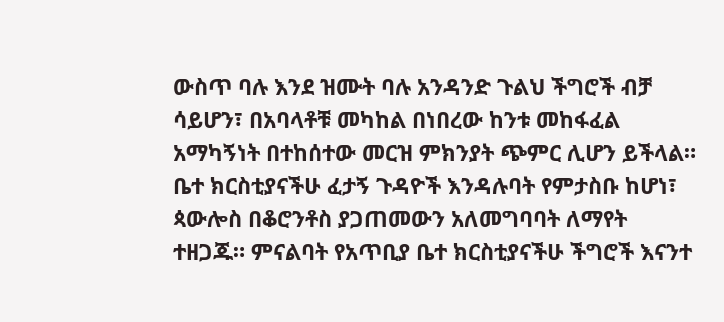ውስጥ ባሉ እንደ ዝሙት ባሉ አንዳንድ ጉልህ ችግሮች ብቻ ሳይሆን፣ በአባላቶቹ መካከል በነበረው ከንቱ መከፋፈል አማካኝነት በተከሰተው መርዝ ምክንያት ጭምር ሊሆን ይችላል። ቤተ ክርስቲያናችሁ ፈታኝ ጉዳዮች እንዳሉባት የምታስቡ ከሆነ፣ ጳውሎስ በቆሮንቶስ ያጋጠመውን አለመግባባት ለማየት ተዘጋጁ። ምናልባት የአጥቢያ ቤተ ክርስቲያናችሁ ችግሮች እናንተ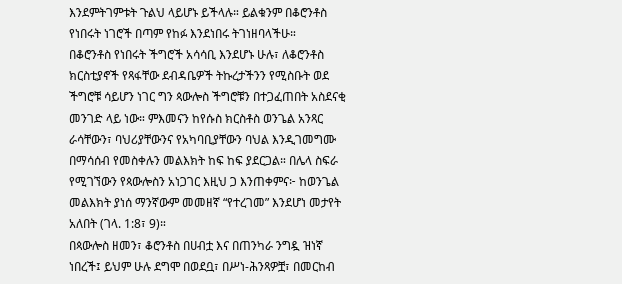እንደምትገምቱት ጉልህ ላይሆኑ ይችላሉ። ይልቁንም በቆሮንቶስ የነበሩት ነገሮች በጣም የከፉ እንደነበሩ ትገነዘባላችሁ።
በቆሮንቶስ የነበሩት ችግሮች አሳሳቢ እንደሆኑ ሁሉ፣ ለቆሮንቶስ ክርስቲያኖች የጻፋቸው ደብዳቤዎች ትኩረታችንን የሚስቡት ወደ ችግሮቹ ሳይሆን ነገር ግን ጳውሎስ ችግሮቹን በተጋፈጠበት አስደናቂ መንገድ ላይ ነው። ምእመናን ከየሱስ ክርስቶስ ወንጌል አንጻር ራሳቸውን፣ ባህሪያቸውንና የአካባቢያቸውን ባህል እንዲገመግሙ በማሳሰብ የመስቀሉን መልእክት ከፍ ከፍ ያደርጋል። በሌላ ስፍራ የሚገኘውን የጳውሎስን አነጋገር እዚህ ጋ እንጠቀምና፦ ከወንጌል መልእክት ያነሰ ማንኛውም መመዘኛ “የተረገመ” እንደሆነ መታየት አለበት (ገላ. 1:8፣ 9)።
በጳውሎስ ዘመን፣ ቆሮንቶስ በሀብቷ እና በጠንካራ ንግዷ ዝነኛ ነበረች፤ ይህም ሁሉ ደግሞ በወደቧ፣ በሥነ-ሕንጻዎቿ፣ በመርከብ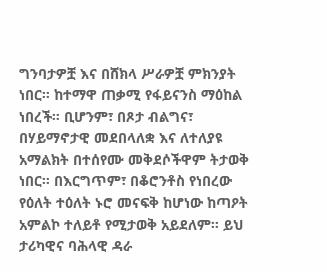ግንባታዎቿ እና በሸክላ ሥራዎቿ ምክንያት ነበር። ከተማዋ ጠቃሚ የፋይናንስ ማዕከል ነበረች። ቢሆንም፣ በጾታ ብልግና፣ በሃይማኖታዊ መደበላለቋ እና ለተለያዩ አማልክት በተሰየሙ መቅደሶችዋም ትታወቅ ነበር። በእርግጥም፣ በቆሮንቶስ የነበረው የዕለት ተዕለት ኑሮ መናፍቅ ከሆነው ከጣዖት አምልኮ ተለይቶ የሚታወቅ አይደለም። ይህ ታሪካዊና ባሕላዊ ዳራ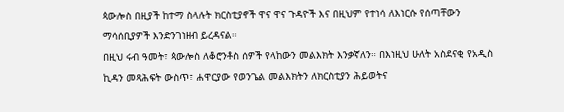ጳውሎስ በዚያች ከተማ ስላሉት ክርስቲያኖች ዋና ዋና ጉዳዮች እና በዚህም የተነሳ ለእነርሱ የሰጣቸውን ማሳሰቢያዎች እንድንገነዘብ ይረዳናል።
በዚህ ሩብ ዓመት፣ ጳውሎስ ለቆሮንቶስ ሰዎች የላከውን መልእክት እንቃኛለን። በእነዚህ ሁለት አስደናቂ የአዲስ ኪዳን መጻሕፍት ውስጥ፣ ሐዋርያው የወንጌል መልእክትን ለክርስቲያን ሕይወትና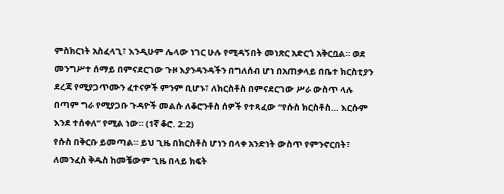ምስክርነት አስፈላጊ፣ እንዲሁም ሌላው ነገር ሁሉ የሚዳኝበት መነጽር አድርጎ አቅርቧል። ወደ መንግሥተ ሰማይ በምናደርገው ጉዞ እያንዳንዳችን በግለሰብ ሆነ በአጠቃላይ በቤተ ክርስቲያን ደረጃ የሚያጋጥሙን ፈተናዎች ምንም ቢሆኑ፣ ለክርስቶስ በምናደርገው ሥራ ውስጥ ላሉ በጣም ግራ የሚያጋቡ ጉዳዮች መልሱ ለቆሮንቶስ ሰዎች የተጻፈው “የሱስ ክርስቶስ… እርሱም እንደ ተሰቀለ” የሚል ነው። (1ኛ ቆሮ. 2:2)
የሱስ በቅርቡ ይመጣል። ይህ ጊዜ በክርስቶስ ሆነን በላቀ አንድነት ውስጥ የምንኖርበት፣ ለመንፈስ ቅዱስ ከመቼውም ጊዜ በላይ ክፍት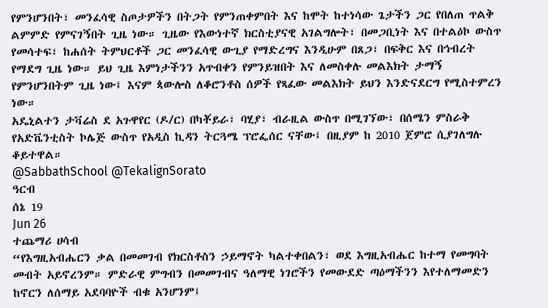የምንሆንበት፣ መንፈሳዊ ስጦታዎችን በትጋት የምንጠቀምበት እና ከሞት ከተነሳው ጌታችን ጋር የበለጠ ጥልቅ ልምምድ የምናገኝበት ጊዜ ነው። ጊዜው የእውነተኛ ክርስቲያናዊ አገልግሎት፣ በመጋቢነት እና በተልዕኮ ውስጥ የመሳተፍ፣ ከሐሰት ትምህርቶች ጋር መንፈሳዊ ውጊያ የማድረግና እንዲሁም በጸጋ፣ በፍቅር እና በኅብረት የማደግ ጊዜ ነው። ይህ ጊዜ እምነታችንን አጥብቀን የምንይዝበት እና ለመስቀሉ መልእክት ታማኝ የምንሆንበትም ጊዜ ነው፤ እናም ጳውሎስ ለቆሮንቶስ ሰዎች የጻፈው መልእክት ይህን እንድናደርግ የሚስተምረን ነው።
አዴኒልተን ታቫሬስ ደ አጉዋየር (ዶ/ር) በካቾይራ፣ ባሂያ፣ ብራዚል ውስጥ በሚገኘው፣ በሰሜን ምስራቅ የአድቬንቲስት ኮሌጅ ውስጥ የአዲስ ኪዳን ትርጓሜ ፕሮፌሰር ናቸው፤ በዚያም ከ 2010 ጀምሮ ሲያገለግሉ ቆይተዋል።
@SabbathSchool @TekalignSorato
ዓርብ
ሰኔ 19
Jun 26
ተጨማሪ ሀሳብ
“የእግዚአብሔርን ቃል በመመገብ የክርስቶስን ኃይማኖት ካልተቀበልን፣ ወደ እግዚአብሔር ከተማ የመግባት መብት አይኖረንም። ምድራዊ ምግብን በመመገብና ዓለማዊ ነገሮችን የመውደድ ጣዕማችንን እየተለማመድን ከኖርን ለሰማይ አደባባዮች ብቁ አንሆንም፤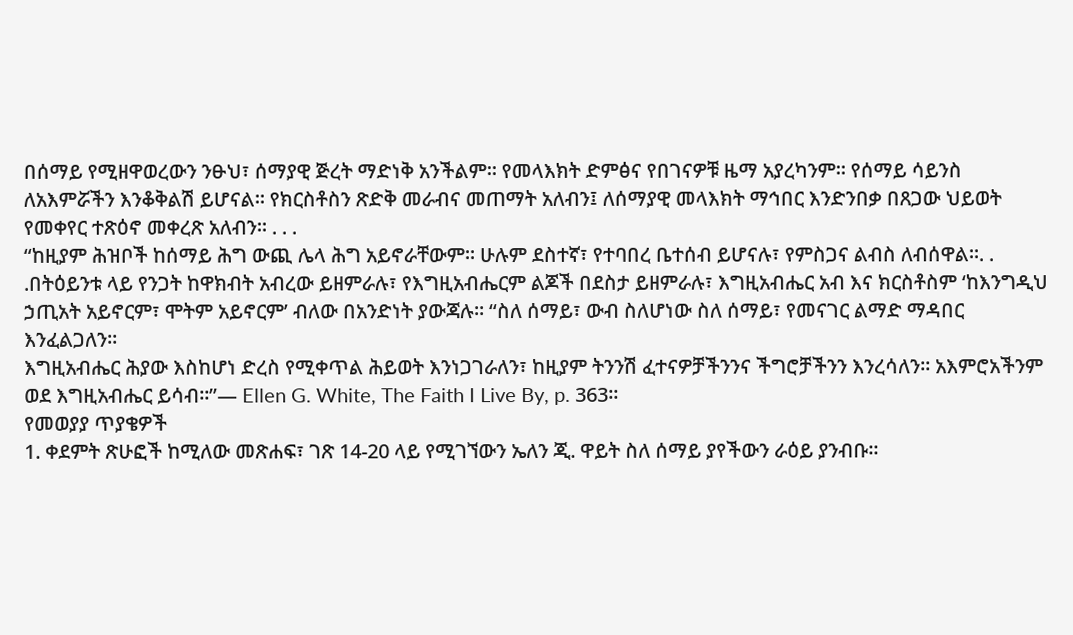በሰማይ የሚዘዋወረውን ንፁህ፣ ሰማያዊ ጅረት ማድነቅ አንችልም። የመላእክት ድምፅና የበገናዎቹ ዜማ አያረካንም። የሰማይ ሳይንስ ለአእምሯችን እንቆቅልሽ ይሆናል። የክርስቶስን ጽድቅ መራብና መጠማት አለብን፤ ለሰማያዊ መላእክት ማኅበር እንድንበቃ በጸጋው ህይወት የመቀየር ተጽዕኖ መቀረጽ አለብን። . . .
“ከዚያም ሕዝቦች ከሰማይ ሕግ ውጪ ሌላ ሕግ አይኖራቸውም። ሁሉም ደስተኛ፣ የተባበረ ቤተሰብ ይሆናሉ፣ የምስጋና ልብስ ለብሰዋል።. . .በትዕይንቱ ላይ የንጋት ከዋክብት አብረው ይዘምራሉ፣ የእግዚአብሔርም ልጆች በደስታ ይዘምራሉ፣ እግዚአብሔር አብ እና ክርስቶስም ‘ከእንግዲህ ኃጢአት አይኖርም፣ ሞትም አይኖርም’ ብለው በአንድነት ያውጃሉ። “ስለ ሰማይ፣ ውብ ስለሆነው ስለ ሰማይ፣ የመናገር ልማድ ማዳበር እንፈልጋለን።
እግዚአብሔር ሕያው እስከሆነ ድረስ የሚቀጥል ሕይወት እንነጋገራለን፣ ከዚያም ትንንሽ ፈተናዎቻችንንና ችግሮቻችንን እንረሳለን። አእምሮአችንም ወደ እግዚአብሔር ይሳብ።”— Ellen G. White, The Faith I Live By, p. 363።
የመወያያ ጥያቄዎች
1. ቀደምት ጽሁፎች ከሚለው መጽሐፍ፣ ገጽ 14-20 ላይ የሚገኘውን ኤለን ጂ. ዋይት ስለ ሰማይ ያየችውን ራዕይ ያንብቡ።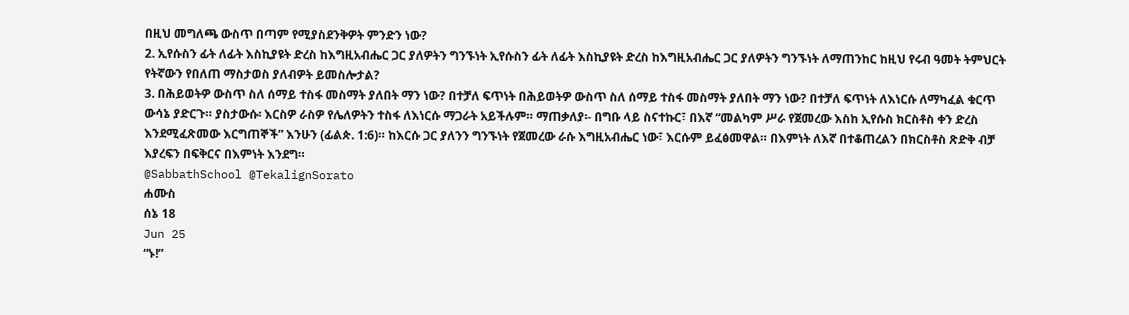በዚህ መግለጫ ውስጥ በጣም የሚያስደንቅዎት ምንድን ነው?
2. ኢየሱስን ፊት ለፊት እስኪያዩት ድረስ ከእግዚአብሔር ጋር ያለዎትን ግንኙነት ኢየሱስን ፊት ለፊት እስኪያዩት ድረስ ከእግዚአብሔር ጋር ያለዎትን ግንኙነት ለማጠንከር ከዚህ የሩብ ዓመት ትምህርት የትኛውን የበለጠ ማስታወስ ያለብዎት ይመስሎታል?
3. በሕይወትዎ ውስጥ ስለ ሰማይ ተስፋ መስማት ያለበት ማን ነው? በተቻለ ፍጥነት በሕይወትዎ ውስጥ ስለ ሰማይ ተስፋ መስማት ያለበት ማን ነው? በተቻለ ፍጥነት ለእነርሱ ለማካፈል ቁርጥ ውሳኔ ያድርጉ። ያስታውሱ፡ እርስዎ ራስዎ የሌለዎትን ተስፋ ለእነርሱ ማጋራት አይችሉም። ማጠቃለያ፡- በግቡ ላይ ስናተኩር፣ በእኛ “መልካም ሥራ የጀመረው እስከ ኢየሱስ ክርስቶስ ቀን ድረስ እንደሚፈጽመው እርግጠኞች” እንሁን (ፊልጵ. 1:6)። ከእርሱ ጋር ያለንን ግንኙነት የጀመረው ራሱ እግዚአብሔር ነው፣ እርሱም ይፈፅመዋል። በእምነት ለእኛ በተቆጠረልን በክርስቶስ ጽድቅ ብቻ እያረፍን በፍቅርና በእምነት እንደግ።
@SabbathSchool @TekalignSorato
ሐሙስ
ሰኔ 18
Jun 25
“ኑ!”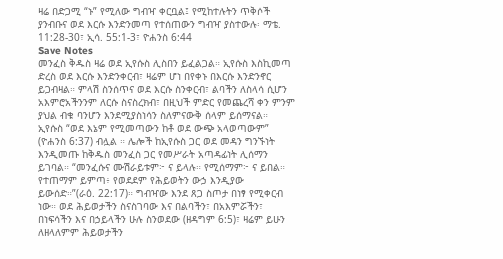ዛሬ በድጋሚ “ኑ” የሚለው ግብዣ ቀርቧል፤ የሚከተሉትን ጥቅሶች ያንብቡና ወደ እርሱ እንድንመጣ የተሰጠውን ግብዣ ያስተውሉ፡ ማቴ. 11:28-30፣ ኢሳ. 55:1-3፣ ዮሐንስ 6:44
Save Notes
መንፈስ ቅዱስ ዛሬ ወደ ኢየሱስ ሊስበን ይፈልጋል። ኢየሱስ እስኪመጣ ድረስ ወደ እርሱ እንድንቀርብ፣ ዛሬም ሆነ በየቀኑ በእርሱ እንድንኖር ይጋብዛል። ምላሽ ስንሰጥና ወደ እርሱ ስንቀርብ፣ ልባችን ለስላሳ ሲሆን አእምሮአችንንም ለርሱ ስናስረክብ፣ በዚህች ምድር የመጨረሻ ቀን ምንም ያህል ብቁ ባንሆን እንደሚያስነሳን ስለምናውቅ ሰላም ይሰማናል።
ኢየሱስ “ወደ እኔም የሚመጣውን ከቶ ወደ ውጭ አላወጣውም” (ዮሐንስ 6:37) ብሏል ። ሌሎች ከኢየሱስ ጋር ወደ መዳን ግንኙነት እንዲመጡ ከቅዱስ መንፈስ ጋር የመሥራት አጣዳፊነት ሊሰማን ይገባል። “መንፈሱና ሙሽራይቱም፦ ና ይላሉ። የሚሰማም፦ ና ይበል።
የተጠማም ይምጣ፥ የወደደም የሕይወትን ውኃ እንዲያው ይውሰድ።”(ራዕ. 22:17)። ግብዣው እንደ ጸጋ ስጦታ በነፃ የሚቀርብ ነው። ወደ ሕይወታችን ስናስገባው እና በልባችን፣ በአእምሯችን፣ በነፍሳችን እና በኃይላችን ሁሉ ስንወደው (ዘዳግም 6:5)፣ ዛሬም ይሁን ለዘላለምም ሕይወታችን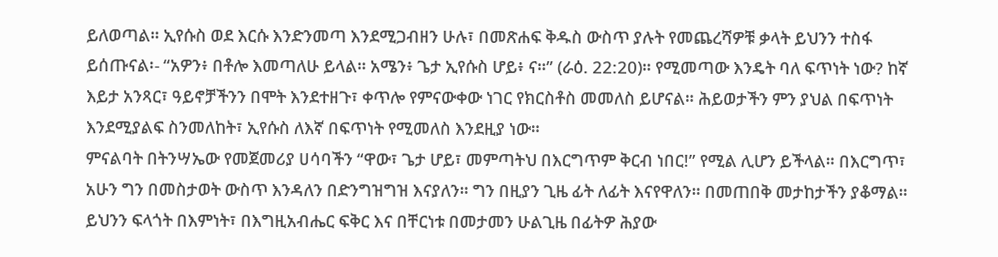ይለወጣል። ኢየሱስ ወደ እርሱ እንድንመጣ እንደሚጋብዘን ሁሉ፣ በመጽሐፍ ቅዱስ ውስጥ ያሉት የመጨረሻዎቹ ቃላት ይህንን ተስፋ ይሰጡናል፡- “አዎን፥ በቶሎ እመጣለሁ ይላል። አሜን፥ ጌታ ኢየሱስ ሆይ፥ ና።” (ራዕ. 22:20)። የሚመጣው እንዴት ባለ ፍጥነት ነው? ከኛ እይታ አንጻር፣ ዓይኖቻችንን በሞት እንደተዘጉ፣ ቀጥሎ የምናውቀው ነገር የክርስቶስ መመለስ ይሆናል። ሕይወታችን ምን ያህል በፍጥነት እንደሚያልፍ ስንመለከት፣ ኢየሱስ ለእኛ በፍጥነት የሚመለስ እንደዚያ ነው።
ምናልባት በትንሣኤው የመጀመሪያ ሀሳባችን “ዋው፣ ጌታ ሆይ፣ መምጣትህ በእርግጥም ቅርብ ነበር!” የሚል ሊሆን ይችላል። በእርግጥ፣ አሁን ግን በመስታወት ውስጥ እንዳለን በድንግዝግዝ እናያለን። ግን በዚያን ጊዜ ፊት ለፊት እናየዋለን። በመጠበቅ መታከታችን ያቆማል። ይህንን ፍላጎት በእምነት፣ በእግዚአብሔር ፍቅር እና በቸርነቱ በመታመን ሁልጊዜ በፊትዎ ሕያው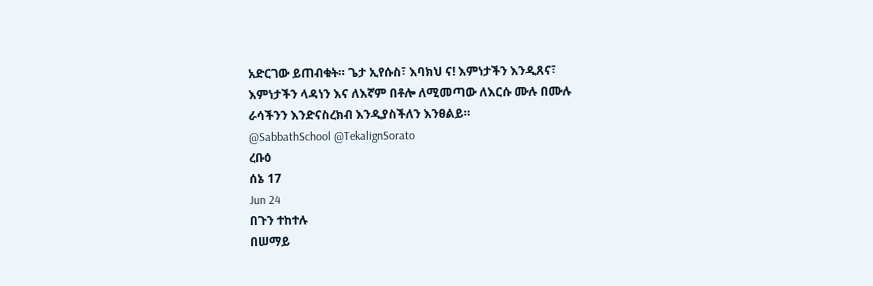አድርገው ይጠብቁት። ጌታ ኢየሱስ፣ እባክህ ና! እምነታችን እንዲጸና፣ እምነታችን ላዳነን እና ለእኛም በቶሎ ለሚመጣው ለእርሱ ሙሉ በሙሉ ራሳችንን እንድናስረክብ እንዲያስችለን እንፀልይ።
@SabbathSchool @TekalignSorato
ረቡዕ
ሰኔ 17
Jun 24
በጉን ተከተሉ
በሠማይ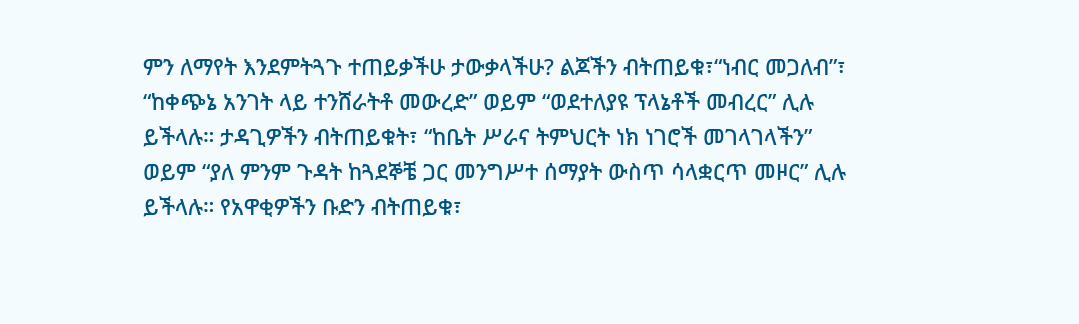ምን ለማየት እንደምትጓጉ ተጠይቃችሁ ታውቃላችሁ? ልጆችን ብትጠይቁ፣“ነብር መጋለብ”፣ “ከቀጭኔ አንገት ላይ ተንሸራትቶ መውረድ” ወይም “ወደተለያዩ ፕላኔቶች መብረር” ሊሉ ይችላሉ። ታዳጊዎችን ብትጠይቁት፣ “ከቤት ሥራና ትምህርት ነክ ነገሮች መገላገላችን” ወይም “ያለ ምንም ጉዳት ከጓደኞቼ ጋር መንግሥተ ሰማያት ውስጥ ሳላቋርጥ መዞር” ሊሉ ይችላሉ። የአዋቂዎችን ቡድን ብትጠይቁ፣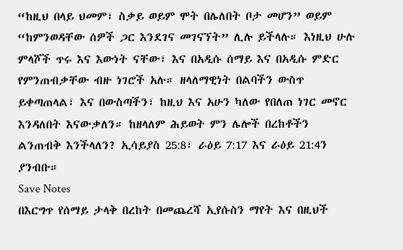“ከዚህ በላይ ህመም፣ ስቃይ ወይም ሞት በሌለበት ቦታ መሆን” ወይም “ከምንወዳቸው ሰዎች ጋር እንደገና መገናኘት” ሊሉ ይችላሉ። እነዚህ ሁሉ ምላሾች ጥሩ እና እውነት ናቸው፣ እና በአዲሱ ሰማይ እና በአዲሱ ምድር የምንጠብቃቸው ብዙ ነገሮች አሉ። ዘላለማዊነት በልባችን ውስጥ ይቀጣጠላል፣ እና በውስጣችን፣ ከዚህ እና አሁን ካለው የበለጠ ነገር መኖር እንዳለበት እናውቃለን። ከዘላለም ሕይወት ምን ሌሎች በረከቶችን ልንጠብቅ እንችላለን? ኢሳይያስ 25:8፣ ራዕይ 7:17 እና ራዕይ 21:4ን ያንብቡ።
Save Notes
በእርግጥ የሰማይ ታላቅ በረከት በመጨረሻ ኢየሱስን ማየት እና በዚህች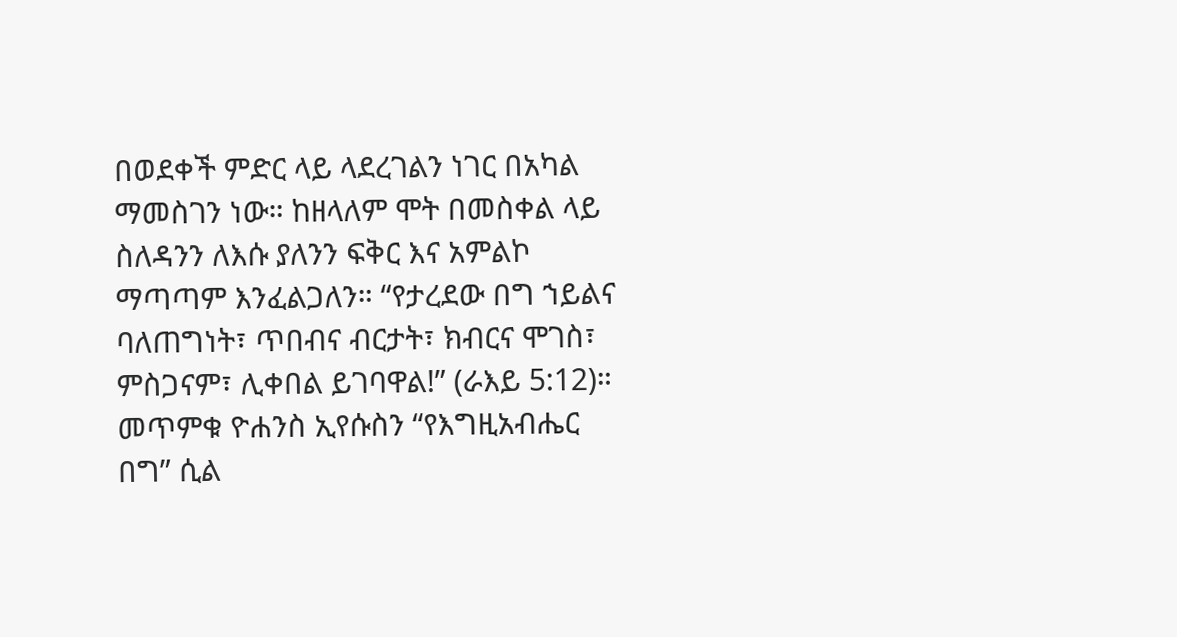በወደቀች ምድር ላይ ላደረገልን ነገር በአካል ማመስገን ነው። ከዘላለም ሞት በመስቀል ላይ ስለዳንን ለእሱ ያለንን ፍቅር እና አምልኮ ማጣጣም እንፈልጋለን። “የታረደው በግ ኀይልና ባለጠግነት፣ ጥበብና ብርታት፣ ክብርና ሞገስ፣ ምስጋናም፣ ሊቀበል ይገባዋል!” (ራእይ 5:12)። መጥምቁ ዮሐንስ ኢየሱስን “የእግዚአብሔር በግ” ሲል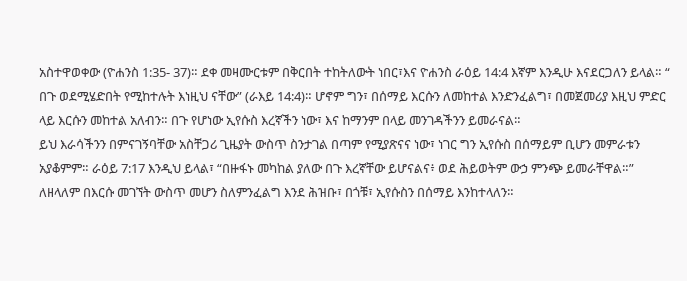አስተዋወቀው (ዮሐንስ 1:35- 37)። ደቀ መዛሙርቱም በቅርበት ተከትለውት ነበር፣እና ዮሐንስ ራዕይ 14:4 እኛም እንዲሁ እናደርጋለን ይላል። “ በጉ ወደሚሄድበት የሚከተሉት እነዚህ ናቸው” (ራእይ 14:4)። ሆኖም ግን፣ በሰማይ እርሱን ለመከተል እንድንፈልግ፣ በመጀመሪያ እዚህ ምድር ላይ እርሱን መከተል አለብን። በጉ የሆነው ኢየሱስ እረኛችን ነው፣ እና ከማንም በላይ መንገዳችንን ይመራናል።
ይህ እራሳችንን በምናገኝባቸው አስቸጋሪ ጊዜያት ውስጥ ስንታገል በጣም የሚያጽናና ነው፣ ነገር ግን ኢየሱስ በሰማይም ቢሆን መምራቱን አያቆምም። ራዕይ 7:17 እንዲህ ይላል፣ “በዙፋኑ መካከል ያለው በጉ እረኛቸው ይሆናልና፥ ወደ ሕይወትም ውኃ ምንጭ ይመራቸዋል።” ለዘላለም በእርሱ መገኘት ውስጥ መሆን ስለምንፈልግ እንደ ሕዝቡ፣ በጎቹ፣ ኢየሱስን በሰማይ እንከተላለን።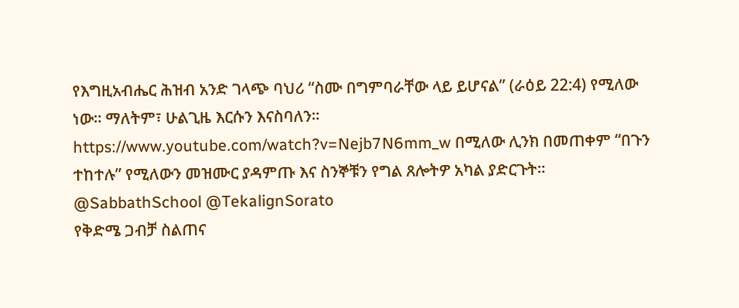የእግዚአብሔር ሕዝብ አንድ ገላጭ ባህሪ “ስሙ በግምባራቸው ላይ ይሆናል” (ራዕይ 22:4) የሚለው ነው። ማለትም፣ ሁልጊዜ እርሱን እናስባለን። https://www.youtube.com/watch?v=Nejb7N6mm_w በሚለው ሊንክ በመጠቀም “በጉን ተከተሉ” የሚለውን መዝሙር ያዳምጡ እና ስንኞቹን የግል ጸሎትዎ አካል ያድርጉት።
@SabbathSchool @TekalignSorato
የቅድሜ ጋብቻ ስልጠና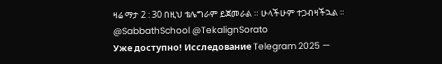ዛሬ ማታ 2 : 30 በዚህ ቴሌግራም ይጀመራል ። ሁላችሁም ተጋብዛችኋል ።
@SabbathSchool @TekalignSorato
Уже доступно! Исследование Telegram 2025 —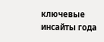ключевые инсайты года